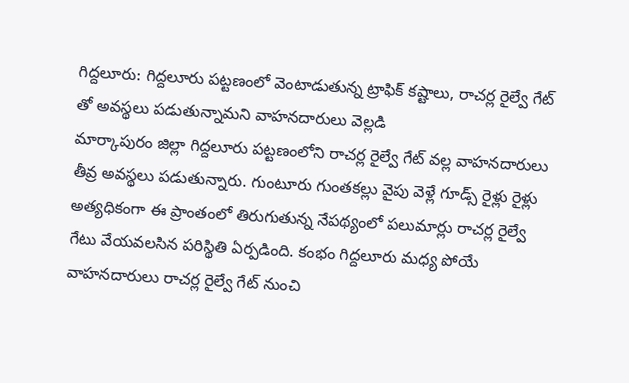గిద్దలూరు: గిద్దలూరు పట్టణంలో వెంటాడుతున్న ట్రాఫిక్ కష్టాలు, రాచర్ల రైల్వే గేట్ తో అవస్థలు పడుతున్నామని వాహనదారులు వెల్లడి
మార్కాపురం జిల్లా గిద్దలూరు పట్టణంలోని రాచర్ల రైల్వే గేట్ వల్ల వాహనదారులు తీవ్ర అవస్థలు పడుతున్నారు. గుంటూరు గుంతకల్లు వైపు వెళ్లే గూడ్స్ రైళ్లు రైళ్లు అత్యధికంగా ఈ ప్రాంతంలో తిరుగుతున్న నేపథ్యంలో పలుమార్లు రాచర్ల రైల్వే గేటు వేయవలసిన పరిస్థితి ఏర్పడింది. కంభం గిద్దలూరు మధ్య పోయే వాహనదారులు రాచర్ల రైల్వే గేట్ నుంచి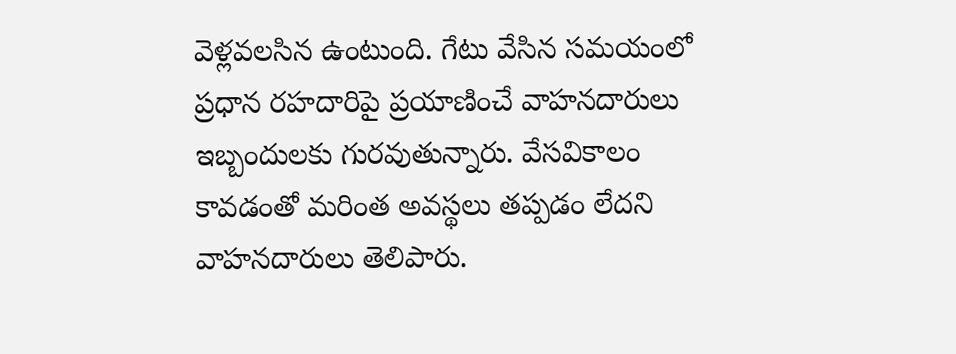వెళ్లవలసిన ఉంటుంది. గేటు వేసిన సమయంలో ప్రధాన రహదారిపై ప్రయాణించే వాహనదారులు ఇబ్బందులకు గురవుతున్నారు. వేసవికాలం కావడంతో మరింత అవస్థలు తప్పడం లేదని వాహనదారులు తెలిపారు.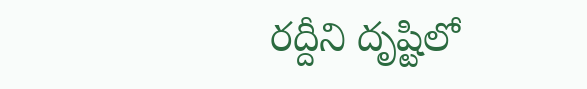రద్దీని దృష్టిలో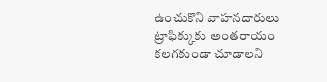ఉంచుకొని వాహనదారులు ట్రాఫిక్కుకు అంతరాయం కలగకుండా చూడాలని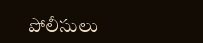పోలీసులు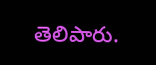తెలిపారు.